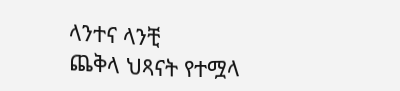ላንተና ላንቺ
ጨቅላ ህጻናት የተሟላ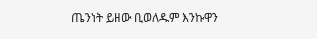ጤንነት ይዘው ቢወለዱም እንኩዋን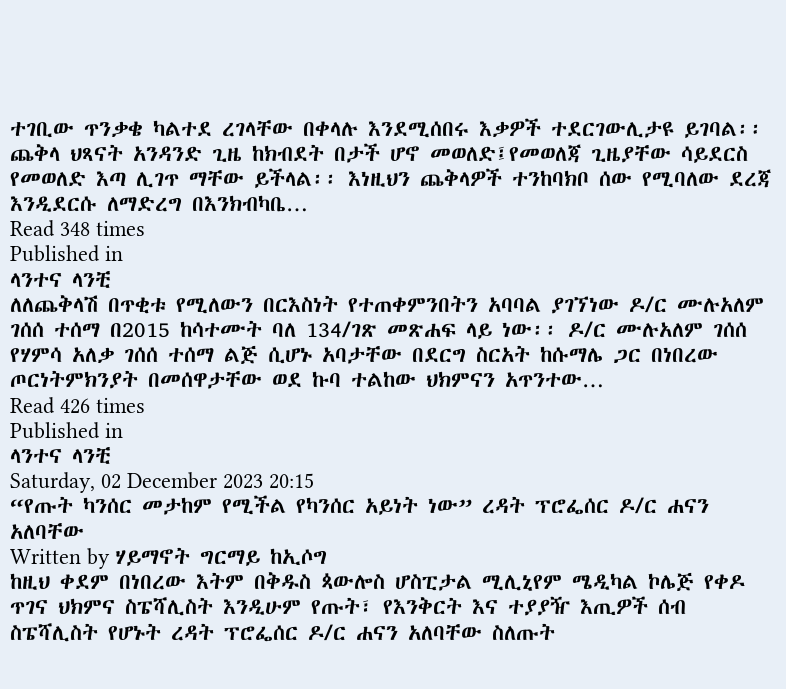ተገቢው ጥንቃቄ ካልተደ ረገላቸው በቀላሉ እንደሚሰበሩ እቃዎች ተደርገውሊታዩ ይገባል፡፡ ጨቅላ ህጻናት አንዳንድ ጊዜ ከክብደት በታች ሆኖ መወለድ፤የመወለጃ ጊዜያቸው ሳይደርስ የመወለድ እጣ ሊገጥ ማቸው ይችላል፡፡ እነዚህን ጨቅላዎች ተንከባክቦ ሰው የሚባለው ደረጃ እንዲደርሱ ለማድረግ በእንክብካቤ…
Read 348 times
Published in
ላንተና ላንቺ
ለለጨቅላሽ በጥቂቱ የሚለውን በርእስነት የተጠቀምንበትን አባባል ያገኘነው ዶ/ር ሙሉአለም ገሰሰ ተሰማ በ2015 ከሳተሙት ባለ 134/ገጽ መጽሐፍ ላይ ነው፡፡ ዶ/ር ሙሉአለም ገሰሰ የሃምሳ አለቃ ገሰሰ ተሰማ ልጅ ሲሆኑ አባታቸው በደርግ ስርአት ከሱማሌ ጋር በነበረው ጦርነትምክንያት በመሰዋታቸው ወደ ኩባ ተልከው ህክምናን አጥንተው…
Read 426 times
Published in
ላንተና ላንቺ
Saturday, 02 December 2023 20:15
“የጡት ካንሰር መታከም የሚችል የካንሰር አይነት ነው” ረዳት ፕሮፌሰር ዶ/ር ሐናን አለባቸው
Written by ሃይማኖት ግርማይ ከኢሶግ
ከዚህ ቀደም በነበረው እትም በቅዱስ ጳውሎስ ሆስፒታል ሚሊኒየም ሜዲካል ኮሌጅ የቀዶ ጥገና ህክምና ስፔሻሊስት እንዲሁም የጡት፣ የእንቅርት እና ተያያዥ እጢዎች ሰብ ስፔሻሊስት የሆኑት ረዳት ፕሮፌሰር ዶ/ር ሐናን አለባቸው ስለጡት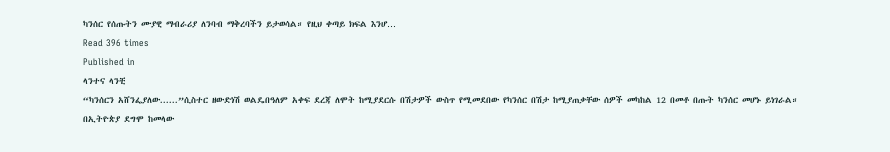ካንሰር የሰጡትን ሙያዊ ማብራሪያ ለንባብ ማቅረባችን ይታወሳል። የዚህ ቀጣይ ክፍል እንሆ…
Read 396 times
Published in
ላንተና ላንቺ
“ካንሰርን አሸንፌያለው......”ሲስተር ዘውድነሽ ወልዴበዓለም አቀፍ ደረጃ ለሞት ከሚያደርሱ በሽታዎች ውስጥ የሚመደበው የካንሰር በሽታ ከሚያጠቃቸው ሰዎች መካከል 12 በመቶ በጡት ካንሰር መሆኑ ይነገራል። በኢትዮጵያ ደግሞ ከመላው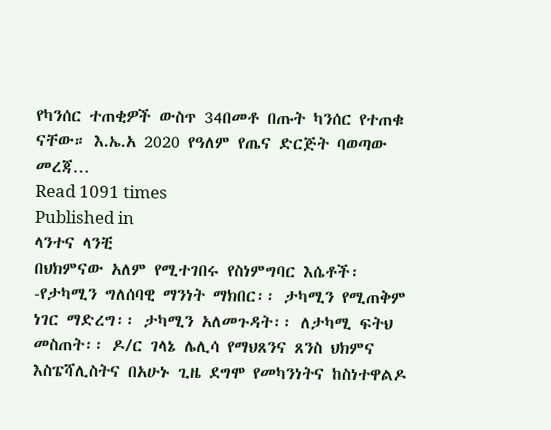የካንሰር ተጠቂዎች ውስጥ 34በመቶ በጡት ካንሰር የተጠቁ ናቸው። እ.ኤ.አ 2020 የዓለም የጤና ድርጅት ባወጣው መረጃ…
Read 1091 times
Published in
ላንተና ላንቺ
በህክምናው አለም የሚተገበሩ የስነምግባር እሴቶች፡-የታካሚን ግለሰባዊ ማንነት ማክበር፡፡ ታካሚን የሚጠቅም ነገር ማድረግ፡፡ ታካሚን አለመጉዳት፡፡ ለታካሚ ፍትህ መስጠት፡፡ ዶ/ር ገላኔ ሌሊሳ የማህጸንና ጸንስ ህክምና እስፔሻሊስትና በአሁኑ ጊዜ ደግሞ የመካንነትና ከስነተዋልዶ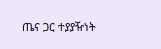ጤና ጋር ተያያዥነት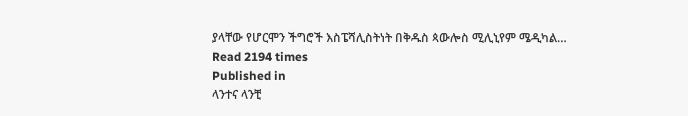ያላቸው የሆርሞን ችግሮች እስፔሻሊስትነት በቅዱስ ጳውሎስ ሚሊኒየም ሜዲካል…
Read 2194 times
Published in
ላንተና ላንቺ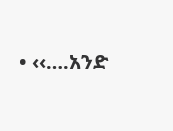• ‹‹….አንድ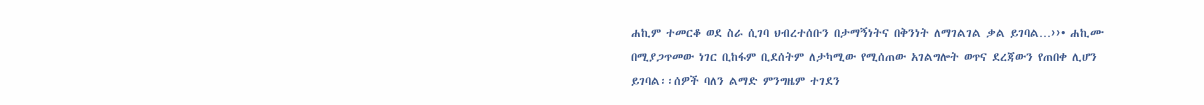ሐኪም ተመርቆ ወደ ስራ ሲገባ ህብረተሰቡን በታማኝነትና በቅንነት ለማገልገል ቃል ይገባል…››• ሐኪሙ በሚያጋጥመው ነገር ቢከፋም ቢደሰትም ለታካሚው የሚሰጠው አገልግሎት ወጥና ደረጃውን የጠበቀ ሊሆን ይገባል፡፡ሰዎች ባለን ልማድ ምንግዜም ተገደን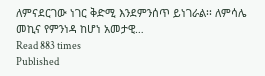ለምናደርገው ነገር ቅድሚ እንደምንሰጥ ይነገራል፡፡ ለምሳሌ መኪና የምንነዳ ከሆነ አመታዊ…
Read 883 times
Published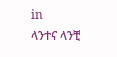in
ላንተና ላንቺ